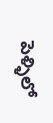పెళ్ళిలో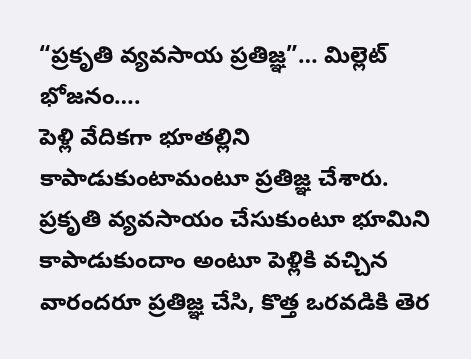“ప్రకృతి వ్యవసాయ ప్రతిజ్ఞ”… మిల్లెట్ భోజనం….
పెళ్లి వేదికగా భూతల్లిని కాపాడుకుంటామంటూ ప్రతిజ్ఞ చేశారు. ప్రకృతి వ్యవసాయం చేసుకుంటూ భూమిని కాపాడుకుందాం అంటూ పెళ్లికి వచ్చిన వారందరూ ప్రతిజ్ఞ చేసి, కొత్త ఒరవడికి తెర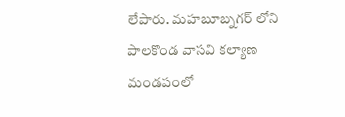లేపారు. మహబూబ్నగర్ లోని పాలకొండ వాసవి కల్యాణ మండపంలో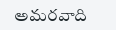అమరవాది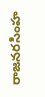రాజనరసింహ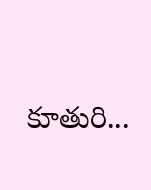కూతురి...